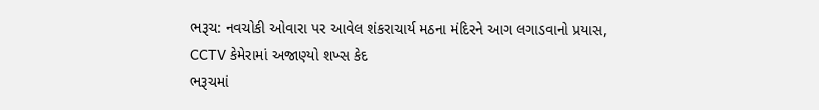ભરૂચ: નવચોકી ઓવારા પર આવેલ શંકરાચાર્ય મઠના મંદિરને આગ લગાડવાનો પ્રયાસ, CCTV કેમેરામાં અજાણ્યો શખ્સ કેદ
ભરૂચમાં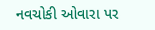નવચોકી ઓવારા પર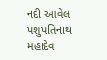નદી આવેલ પશુપતિનાથ મહાદેવ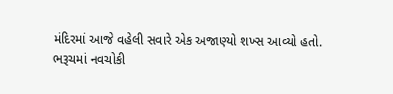મંદિરમાં આજે વહેલી સવારે એક અજાણ્યો શખ્સ આવ્યો હતો.
ભરૂચમાં નવચોકી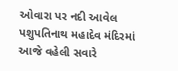ઓવારા પર નદી આવેલ પશુપતિનાથ મહાદેવ મંદિરમાં આજે વહેલી સવારે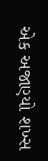એક અજાણ્યો શખ્સ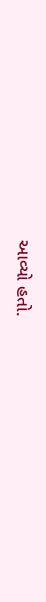આવ્યો હતો.